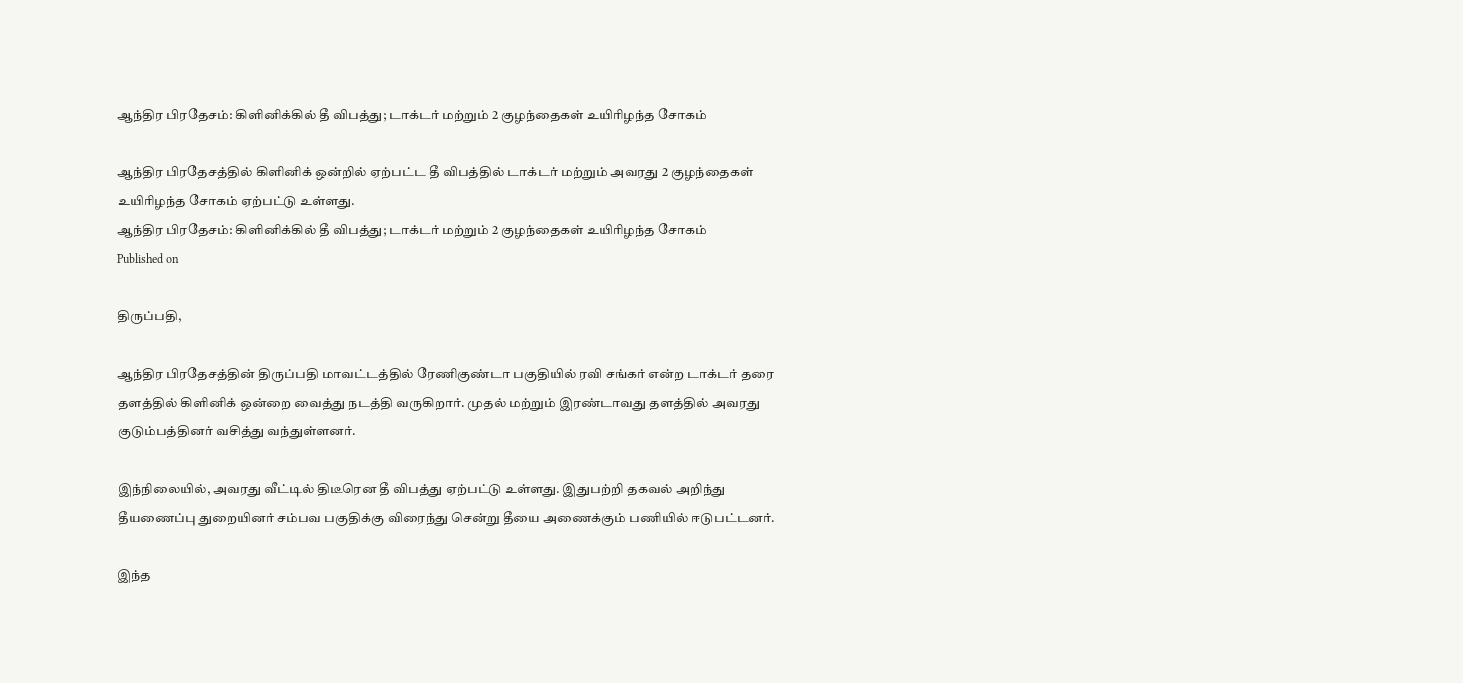ஆந்திர பிரதேசம்: கிளினிக்கில் தீ விபத்து; டாக்டர் மற்றும் 2 குழந்தைகள் உயிரிழந்த சோகம்

ஆந்திர பிரதேசத்தில் கிளினிக் ஒன்றில் ஏற்பட்ட தீ விபத்தில் டாக்டர் மற்றும் அவரது 2 குழந்தைகள் உயிரிழந்த சோகம் ஏற்பட்டு உள்ளது.
ஆந்திர பிரதேசம்: கிளினிக்கில் தீ விபத்து; டாக்டர் மற்றும் 2 குழந்தைகள் உயிரிழந்த சோகம்
Published on

திருப்பதி,

ஆந்திர பிரதேசத்தின் திருப்பதி மாவட்டத்தில் ரேணிகுண்டா பகுதியில் ரவி சங்கர் என்ற டாக்டர் தரை தளத்தில் கிளினிக் ஒன்றை வைத்து நடத்தி வருகிறார். முதல் மற்றும் இரண்டாவது தளத்தில் அவரது குடும்பத்தினர் வசித்து வந்துள்ளனர்.

இந்நிலையில், அவரது வீட்டில் திடீரென தீ விபத்து ஏற்பட்டு உள்ளது. இதுபற்றி தகவல் அறிந்து தீயணைப்பு துறையினர் சம்பவ பகுதிக்கு விரைந்து சென்று தீயை அணைக்கும் பணியில் ஈடுபட்டனர்.

இந்த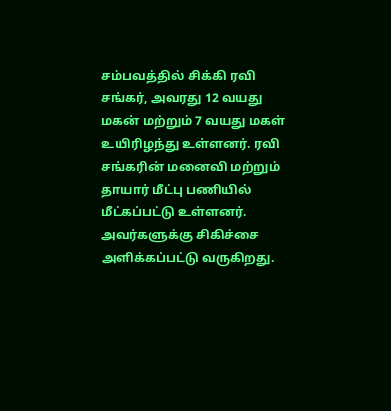சம்பவத்தில் சிக்கி ரவி சங்கர், அவரது 12 வயது மகன் மற்றும் 7 வயது மகள் உயிரிழந்து உள்ளனர். ரவி சங்கரின் மனைவி மற்றும் தாயார் மீட்பு பணியில் மீட்கப்பட்டு உள்ளனர். அவர்களுக்கு சிகிச்சை அளிக்கப்பட்டு வருகிறது.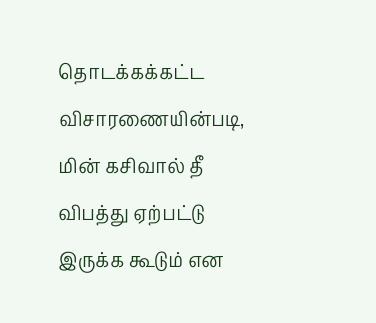தொடக்கக்கட்ட விசாரணையின்படி, மின் கசிவால் தீ விபத்து ஏற்பட்டு இருக்க கூடும் என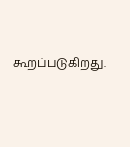கூறப்படுகிறது.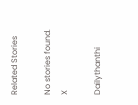Related Stories

No stories found.
X

Dailythanthi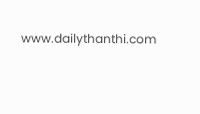www.dailythanthi.com